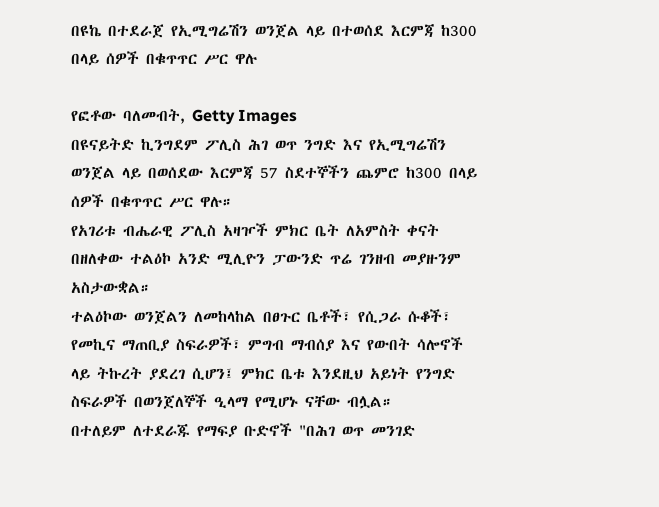በዩኬ በተደራጀ የኢሚግሬሽን ወንጀል ላይ በተወሰደ እርምጃ ከ300 በላይ ሰዎች በቁጥጥር ሥር ዋሉ

የፎቶው ባለመብት, Getty Images
በዩናይትድ ኪንግደም ፖሊስ ሕገ ወጥ ንግድ እና የኢሚግሬሽን ወንጀል ላይ በወሰደው እርምጃ 57 ስደተኞችን ጨምሮ ከ300 በላይ ሰዎች በቁጥጥር ሥር ዋሉ።
የአገሪቱ ብሔራዊ ፖሊስ አዛዦች ምክር ቤት ለአምስት ቀናት በዘለቀው ተልዕኮ አንድ ሚሊዮን ፓውንድ ጥሬ ገንዘብ መያዙንም አስታውቋል።
ተልዕኮው ወንጀልን ለመከላከል በፀጉር ቤቶች፣ የሲጋራ ሱቆች፣ የመኪና ማጠቢያ ስፍራዎች፣ ምግብ ማብሰያ እና የውበት ሳሎኖች ላይ ትኩረት ያደረገ ሲሆን፤ ምክር ቤቱ እንደዚህ አይነት የንግድ ስፍራዎች በወንጀለኞች ዒላማ የሚሆኑ ናቸው ብሏል።
በተለይም ለተደራጁ የማፍያ ቡድኖች "በሕገ ወጥ መንገድ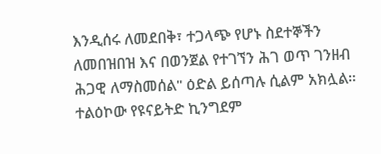እንዲሰሩ ለመደበቅ፣ ተጋላጭ የሆኑ ስደተኞችን ለመበዝበዝ እና በወንጀል የተገኘን ሕገ ወጥ ገንዘብ ሕጋዊ ለማስመሰል" ዕድል ይሰጣሉ ሲልም አክሏል።
ተልዕኮው የዩናይትድ ኪንግደም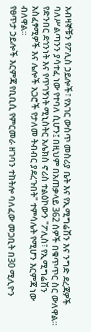አብዛኞቹን የፖሊስ ኃይሎች፣ የአገር ውስጥ መስሪያ ቤት እና የኢሚግሬሽን እና ንግድ ደረጃዎች ባለሥልጣንን ያሳተፈ ነው የተባለ ሲሆን፤ በዚህም በአጠቃላይ 362 ሰዎች በቁጥጥር ስር ውለዋል።
የድንበር ደኅንነት እና የጥገኝነት ሚኒስትር አሌክስ ኖሪስ ተልዕኮውን "ፖሊስ፣ የኢሚግሬሽን አስፈፃሚዎች እና ሌሎች አጋሮች የታለመ ትብብር ያደረጉበት" ተምሳሌት የሚሆን እርምጃ ነው ብለዋል።
የፀጥታ ኃይሎች እርምጃ የቢቢሲ የምርመራ ዘገባን ተከትሎ ባለፈው መጋቢት በ30 ሚሊዮን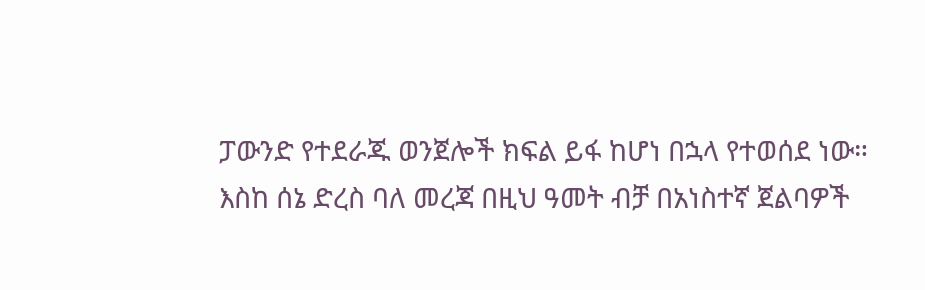ፓውንድ የተደራጁ ወንጀሎች ክፍል ይፋ ከሆነ በኋላ የተወሰደ ነው።
እስከ ሰኔ ድረስ ባለ መረጃ በዚህ ዓመት ብቻ በአነስተኛ ጀልባዎች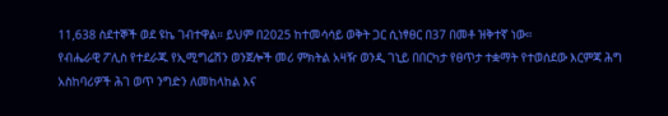11,638 ስደተኞች ወደ ዩኬ ገብተዋል። ይህም በ2025 ከተመሳሳይ ወቅት ጋር ሲነፃፀር በ37 በመቶ ዝቅተኛ ነው።
የብሔራዊ ፖሊስ የተደራጁ የኢሚግሬሽን ወንጀሎች መሪ ምክትል አዛዥ ወንዲ ገኒይ በበርካታ የፀጥታ ተቋማት የተወሰደው እርምጃ ሕግ አስከባሪዎች ሕገ ወጥ ንግድን ለመከላከል እና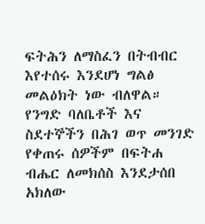ፍትሕን ለማስፈን በትብብር እየተሰሩ እንደሆነ ግልፅ መልዕክት ነው ብለዋል።
የንግድ ባለቤቶች እና ስደተኞችን በሕገ ወጥ መንገድ የቀጠሩ ሰዎችም በፍትሐ ብሔር ለመክሰስ እንደታሰበ አክለው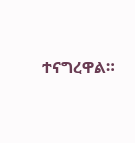ተናግረዋል።